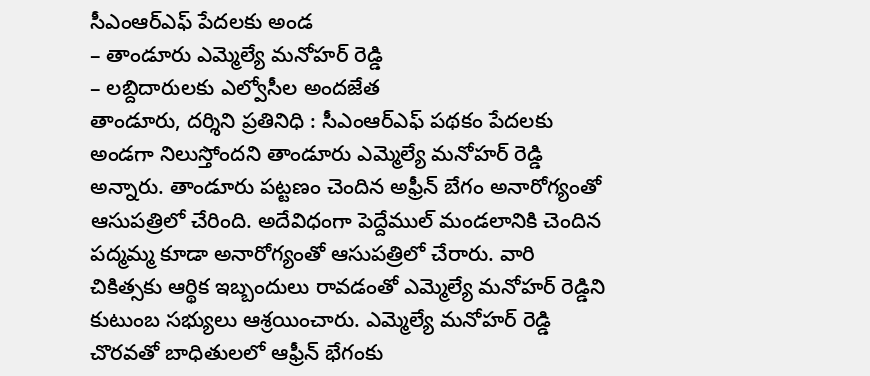సీఎంఆర్ఎఫ్ పేదలకు అండ
– తాండూరు ఎమ్మెల్యే మనోహర్ రెడ్డి
– లబ్దిదారులకు ఎల్వోసీల అందజేత
తాండూరు, దర్శిని ప్రతినిధి : సీఎంఆర్ఎఫ్ పథకం పేదలకు అండగా నిలుస్తోందని తాండూరు ఎమ్మెల్యే మనోహర్ రెడ్డి అన్నారు. తాండూరు పట్టణం చెందిన అఫ్రీన్ బేగం అనారోగ్యంతో ఆసుపత్రిలో చేరింది. అదేవిధంగా పెద్దేముల్ మండలానికి చెందిన పద్మమ్మ కూడా అనారోగ్యంతో ఆసుపత్రిలో చేరారు. వారి చికిత్సకు ఆర్థిక ఇబ్బందులు రావడంతో ఎమ్మెల్యే మనోహర్ రెడ్డిని కుటుంబ సభ్యులు ఆశ్రయించారు. ఎమ్మెల్యే మనోహర్ రెడ్డి చొరవతో బాధితులలో ఆఫ్రీన్ భేగంకు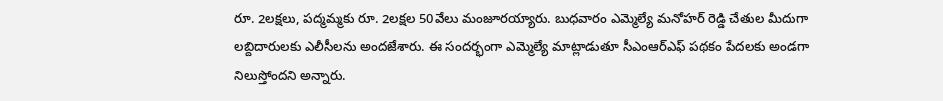రూ. 2లక్షలు, పద్మమ్మకు రూ. 2లక్షల 50వేలు మంజూరయ్యారు. బుధవారం ఎమ్మెల్యే మనోహర్ రెడ్డి చేతుల మీదుగా లబ్దిదారులకు ఎలీసీలను అందజేశారు. ఈ సందర్భంగా ఎమ్మెల్యే మాట్లాడుతూ సీఎంఆర్ఎఫ్ పథకం పేదలకు అండగా నిలుస్తోందని అన్నారు.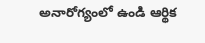అనారోగ్యంలో ఉండి ఆర్థిక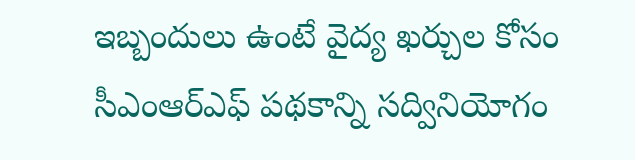ఇబ్బందులు ఉంటే వైద్య ఖర్చుల కోసం సీఎంఆర్ఎఫ్ పథకాన్ని సద్వినియోగం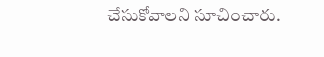చేసుకోవాలని సూచించారు.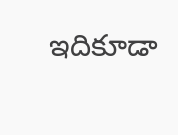ఇదికూడా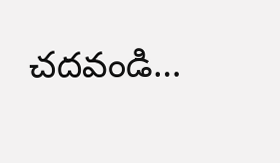చదవండి…